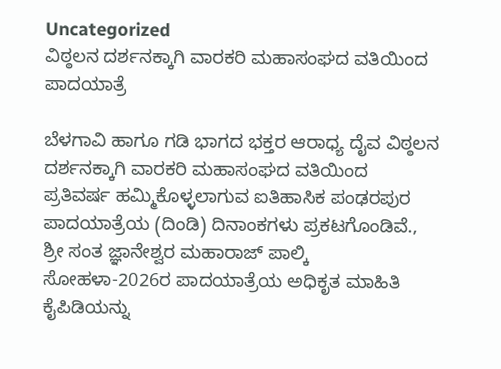Uncategorized
ವಿಠ್ಠಲನ ದರ್ಶನಕ್ಕಾಗಿ ವಾರಕರಿ ಮಹಾಸಂಘದ ವತಿಯಿಂದ ಪಾದಯಾತ್ರೆ

ಬೆಳಗಾವಿ ಹಾಗೂ ಗಡಿ ಭಾಗದ ಭಕ್ತರ ಆರಾಧ್ಯ ದೈವ ವಿಠ್ಠಲನ ದರ್ಶನಕ್ಕಾಗಿ ವಾರಕರಿ ಮಹಾಸಂಘದ ವತಿಯಿಂದ ಪ್ರತಿವರ್ಷ ಹಮ್ಮಿಕೊಳ್ಳಲಾಗುವ ಐತಿಹಾಸಿಕ ಪಂಢರಪುರ ಪಾದಯಾತ್ರೆಯ (ದಿಂಡಿ) ದಿನಾಂಕಗಳು ಪ್ರಕಟಗೊಂಡಿವೆ., ಶ್ರೀ ಸಂತ ಜ್ಞಾನೇಶ್ವರ ಮಹಾರಾಜ್ ಪಾಲ್ಕಿ ಸೋಹಳಾ-2026ರ ಪಾದಯಾತ್ರೆಯ ಅಧಿಕೃತ ಮಾಹಿತಿ ಕೈಪಿಡಿಯನ್ನು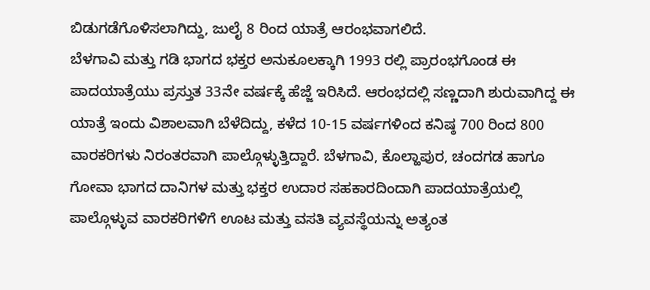ಬಿಡುಗಡೆಗೊಳಿಸಲಾಗಿದ್ದು, ಜುಲೈ 8 ರಿಂದ ಯಾತ್ರೆ ಆರಂಭವಾಗಲಿದೆ.
ಬೆಳಗಾವಿ ಮತ್ತು ಗಡಿ ಭಾಗದ ಭಕ್ತರ ಅನುಕೂಲಕ್ಕಾಗಿ 1993 ರಲ್ಲಿ ಪ್ರಾರಂಭಗೊಂಡ ಈ ಪಾದಯಾತ್ರೆಯು ಪ್ರಸ್ತುತ 33ನೇ ವರ್ಷಕ್ಕೆ ಹೆಜ್ಜೆ ಇರಿಸಿದೆ. ಆರಂಭದಲ್ಲಿ ಸಣ್ಣದಾಗಿ ಶುರುವಾಗಿದ್ದ ಈ ಯಾತ್ರೆ ಇಂದು ವಿಶಾಲವಾಗಿ ಬೆಳೆದಿದ್ದು, ಕಳೆದ 10-15 ವರ್ಷಗಳಿಂದ ಕನಿಷ್ಠ 700 ರಿಂದ 800 ವಾರಕರಿಗಳು ನಿರಂತರವಾಗಿ ಪಾಲ್ಗೊಳ್ಳುತ್ತಿದ್ದಾರೆ. ಬೆಳಗಾವಿ, ಕೊಲ್ಹಾಪುರ, ಚಂದಗಡ ಹಾಗೂ ಗೋವಾ ಭಾಗದ ದಾನಿಗಳ ಮತ್ತು ಭಕ್ತರ ಉದಾರ ಸಹಕಾರದಿಂದಾಗಿ ಪಾದಯಾತ್ರೆಯಲ್ಲಿ ಪಾಲ್ಗೊಳ್ಳುವ ವಾರಕರಿಗಳಿಗೆ ಊಟ ಮತ್ತು ವಸತಿ ವ್ಯವಸ್ಥೆಯನ್ನು ಅತ್ಯಂತ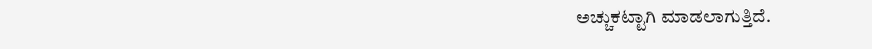ಅಚ್ಚುಕಟ್ಟಾಗಿ ಮಾಡಲಾಗುತ್ತಿದೆ.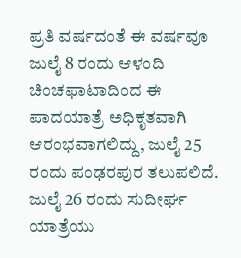ಪ್ರತಿ ವರ್ಷದಂತೆ ಈ ವರ್ಷವೂ ಜುಲೈ 8 ರಂದು ಆಳಂದಿ ಚಿಂಚಫಾಟಾದಿಂದ ಈ ಪಾದಯಾತ್ರೆ ಅಧಿಕೃತವಾಗಿ ಆರಂಭವಾಗಲಿದ್ದು, ಜುಲೈ 25 ರಂದು ಪಂಢರಪುರ ತಲುಪಲಿದೆ.
ಜುಲೈ 26 ರಂದು ಸುದೀರ್ಘ ಯಾತ್ರೆಯು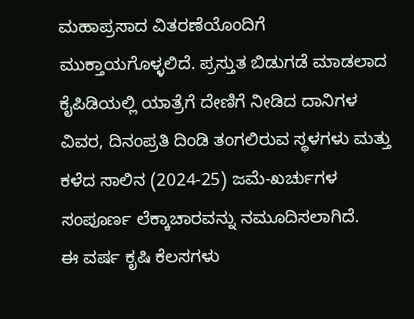ಮಹಾಪ್ರಸಾದ ವಿತರಣೆಯೊಂದಿಗೆ ಮುಕ್ತಾಯಗೊಳ್ಳಲಿದೆ. ಪ್ರಸ್ತುತ ಬಿಡುಗಡೆ ಮಾಡಲಾದ ಕೈಪಿಡಿಯಲ್ಲಿ ಯಾತ್ರೆಗೆ ದೇಣಿಗೆ ನೀಡಿದ ದಾನಿಗಳ ವಿವರ, ದಿನಂಪ್ರತಿ ದಿಂಡಿ ತಂಗಲಿರುವ ಸ್ಥಳಗಳು ಮತ್ತು ಕಳೆದ ಸಾಲಿನ (2024-25) ಜಮೆ-ಖರ್ಚುಗಳ ಸಂಪೂರ್ಣ ಲೆಕ್ಕಾಚಾರವನ್ನು ನಮೂದಿಸಲಾಗಿದೆ.
ಈ ವರ್ಷ ಕೃಷಿ ಕೆಲಸಗಳು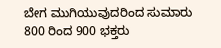ಬೇಗ ಮುಗಿಯುವುದರಿಂದ ಸುಮಾರು 800 ರಿಂದ 900 ಭಕ್ತರು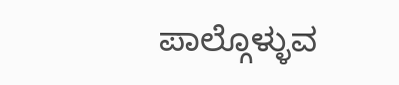ಪಾಲ್ಗೊಳ್ಳುವ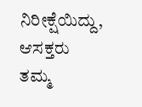ನಿರೀಕ್ಷೆಯಿದ್ದು, ಆಸಕ್ತರು ತಮ್ಮ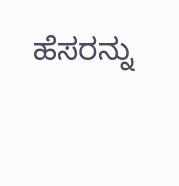ಹೆಸರನ್ನು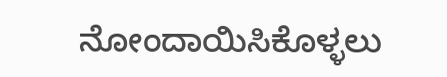ನೋಂದಾಯಿಸಿಕೊಳ್ಳಲು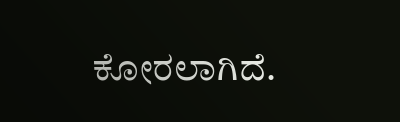ಕೋರಲಾಗಿದೆ.